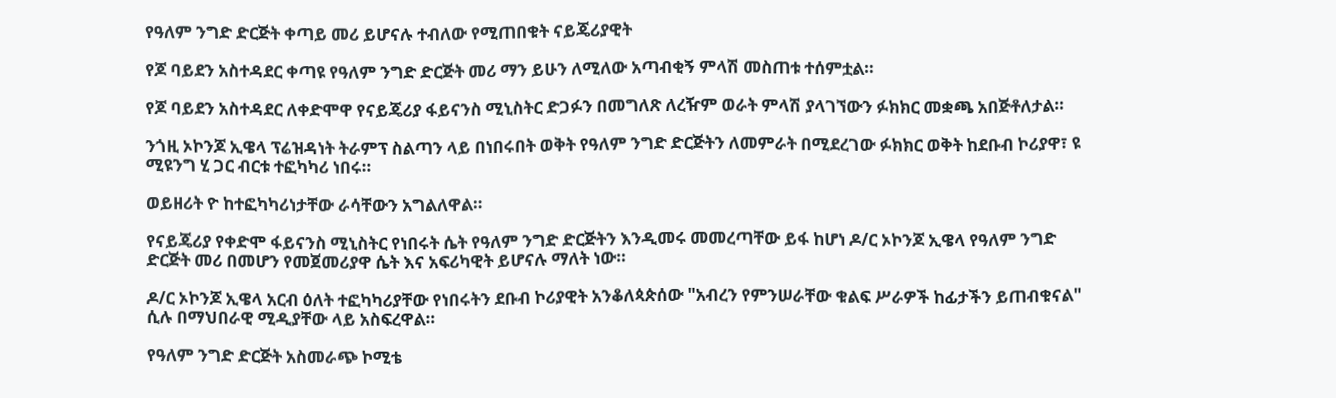የዓለም ንግድ ድርጅት ቀጣይ መሪ ይሆናሉ ተብለው የሚጠበቁት ናይጄሪያዊት

የጆ ባይደን አስተዳደር ቀጣዩ የዓለም ንግድ ድርጅት መሪ ማን ይሁን ለሚለው አጣብቂኝ ምላሽ መስጠቱ ተሰምቷል።

የጆ ባይደን አስተዳደር ለቀድሞዋ የናይጄሪያ ፋይናንስ ሚኒስትር ድጋፉን በመግለጽ ለረዥም ወራት ምላሽ ያላገኘውን ፉክክር መቋጫ አበጅቶለታል።

ንጎዚ ኦኮንጆ ኢዌላ ፕሬዝዳነት ትራምፕ ስልጣን ላይ በነበሩበት ወቅት የዓለም ንግድ ድርጅትን ለመምራት በሚደረገው ፉክክር ወቅት ከደቡብ ኮሪያዋ፣ ዩ ሚዩንግ ሂ ጋር ብርቱ ተፎካካሪ ነበሩ።

ወይዘሪት ዮ ከተፎካካሪነታቸው ራሳቸውን አግልለዋል።

የናይጄሪያ የቀድሞ ፋይናንስ ሚኒስትር የነበሩት ሴት የዓለም ንግድ ድርጅትን እንዲመሩ መመረጣቸው ይፋ ከሆነ ዶ/ር ኦኮንጆ ኢዌላ የዓለም ንግድ ድርጅት መሪ በመሆን የመጀመሪያዋ ሴት እና አፍሪካዊት ይሆናሉ ማለት ነው።

ዶ/ር ኦኮንጆ ኢዌላ አርብ ዕለት ተፎካካሪያቸው የነበሩትን ደቡብ ኮሪያዊት አንቆለጳጵሰው "አብረን የምንሠራቸው ቁልፍ ሥራዎች ከፊታችን ይጠብቁናል" ሲሉ በማህበራዊ ሚዲያቸው ላይ አስፍረዋል።

የዓለም ንግድ ድርጅት አስመራጭ ኮሚቴ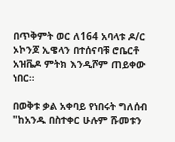በጥቅምት ወር ለ164 አባላቱ ዶ/ር ኦኮንጆ ኢዌላን በተሰናባቹ ሮቤርቶ አዝቬዶ ምትክ እንዲሾም ጠይቀው ነበር።

በወቅቱ ቃል አቀባይ የነበሩት ግለሰብ "ከአንዱ በስተቀር ሁሉም ሹመቱን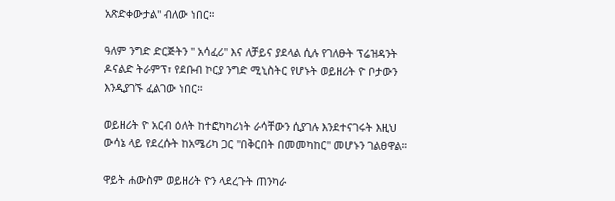አጽድቀውታል" ብለው ነበር።

ዓለም ንግድ ድርጅትን " አሳፈሪ" እና ለቻይና ያደላል ሲሉ የገለፁት ፕሬዝዳንት ዶናልድ ትራምፕ፣ የደቡብ ኮርያ ንግድ ሚኒስትር የሆኑት ወይዘሪት ዮ ቦታውን እንዲያገኙ ፈልገው ነበር።

ወይዘሪት ዮ አርብ ዕለት ከተፎካካሪነት ራሳቸውን ሲያገሉ እንደተናገሩት እዚህ ውሳኔ ላይ የደረሱት ከአሜሪካ ጋር "በቅርበት በመመካከር" መሆኑን ገልፀዋል።

ዋይት ሐውስም ወይዘሪት ዮን ላደረጉት ጠንካራ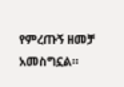የምረጡኝ ዘመቻ አመስግኗል።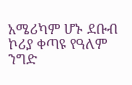አሜሪካም ሆኑ ደቡብ ኮሪያ ቀጣዩ የዓለም ንግድ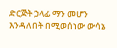ድርጅት ኃላፊ ማን መሆን እንዳለበት በሚወሰነው ውሳኔ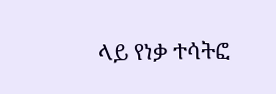ላይ የነቃ ተሳትፎ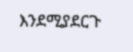እንደሚያደርጉ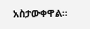አስታውቀዋል።